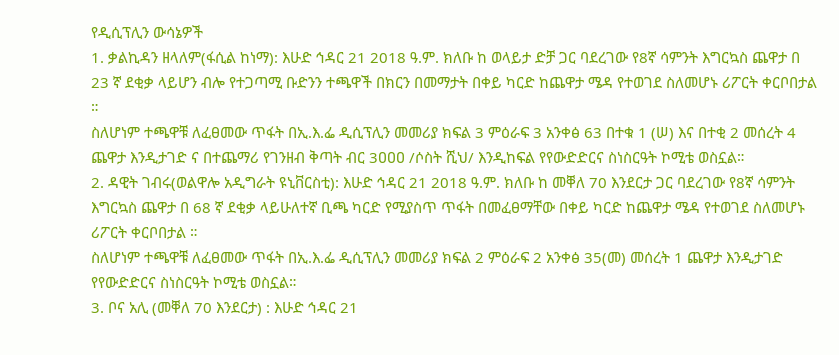የዲሲፕሊን ውሳኔዎች
1. ቃልኪዳን ዘላለም(ፋሲል ከነማ): እሁድ ኅዳር 21 2018 ዓ.ም. ክለቡ ከ ወላይታ ድቻ ጋር ባደረገው የ8ኛ ሳምንት እግርኳስ ጨዋታ በ 23 ኛ ደቂቃ ላይሆን ብሎ የተጋጣሚ ቡድንን ተጫዋች በክርን በመማታት በቀይ ካርድ ከጨዋታ ሜዳ የተወገደ ስለመሆኑ ሪፖርት ቀርቦበታል ።
ስለሆነም ተጫዋቹ ለፈፀመው ጥፋት በኢ.እ.ፌ ዲሲፕሊን መመሪያ ክፍል 3 ምዕራፍ 3 አንቀፅ 63 በተቁ 1 (ሠ) እና በተቂ 2 መሰረት 4 ጨዋታ እንዲታገድ ና በተጨማሪ የገንዘብ ቅጣት ብር 3ዐዐዐ /ሶስት ሺህ/ እንዲከፍል የየውድድርና ስነስርዓት ኮሚቴ ወስኗል።
2. ዳዊት ገብሩ(ወልዋሎ አዲግራት ዩኒቨርስቲ): እሁድ ኅዳር 21 2018 ዓ.ም. ክለቡ ከ መቐለ 70 እንደርታ ጋር ባደረገው የ8ኛ ሳምንት እግርኳስ ጨዋታ በ 68 ኛ ደቂቃ ላይሁለተኛ ቢጫ ካርድ የሚያስጥ ጥፋት በመፈፀማቸው በቀይ ካርድ ከጨዋታ ሜዳ የተወገደ ስለመሆኑ ሪፖርት ቀርቦበታል ።
ስለሆነም ተጫዋቹ ለፈፀመው ጥፋት በኢ.እ.ፌ ዲሲፕሊን መመሪያ ክፍል 2 ምዕራፍ 2 አንቀፅ 35(መ) መሰረት 1 ጨዋታ እንዲታገድ የየውድድርና ስነስርዓት ኮሚቴ ወስኗል።
3. ቦና አሊ (መቐለ 70 እንደርታ) : እሁድ ኅዳር 21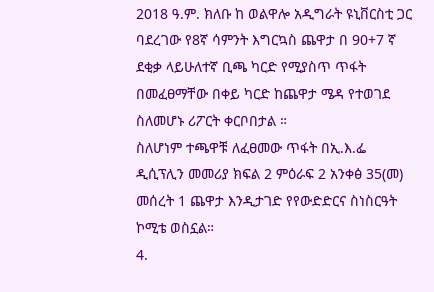2018 ዓ.ም. ክለቡ ከ ወልዋሎ አዲግራት ዩኒቨርስቲ ጋር ባደረገው የ8ኛ ሳምንት እግርኳስ ጨዋታ በ 90+7 ኛ ደቂቃ ላይሁለተኛ ቢጫ ካርድ የሚያስጥ ጥፋት በመፈፀማቸው በቀይ ካርድ ከጨዋታ ሜዳ የተወገደ ስለመሆኑ ሪፖርት ቀርቦበታል ።
ስለሆነም ተጫዋቹ ለፈፀመው ጥፋት በኢ.እ.ፌ ዲሲፕሊን መመሪያ ክፍል 2 ምዕራፍ 2 አንቀፅ 35(መ) መሰረት 1 ጨዋታ እንዲታገድ የየውድድርና ስነስርዓት ኮሚቴ ወስኗል።
4.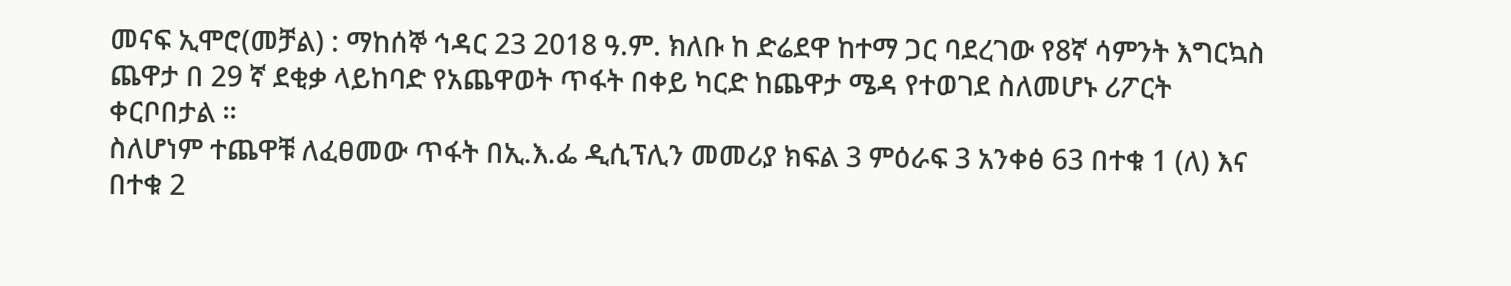መናፍ ኢሞሮ(መቻል) : ማከሰኞ ኅዳር 23 2018 ዓ.ም. ክለቡ ከ ድሬደዋ ከተማ ጋር ባደረገው የ8ኛ ሳምንት እግርኳስ ጨዋታ በ 29 ኛ ደቂቃ ላይከባድ የአጨዋወት ጥፋት በቀይ ካርድ ከጨዋታ ሜዳ የተወገደ ስለመሆኑ ሪፖርት ቀርቦበታል ።
ስለሆነም ተጨዋቹ ለፈፀመው ጥፋት በኢ.እ.ፌ ዲሲፕሊን መመሪያ ክፍል 3 ምዕራፍ 3 አንቀፅ 63 በተቁ 1 (ለ) እና በተቁ 2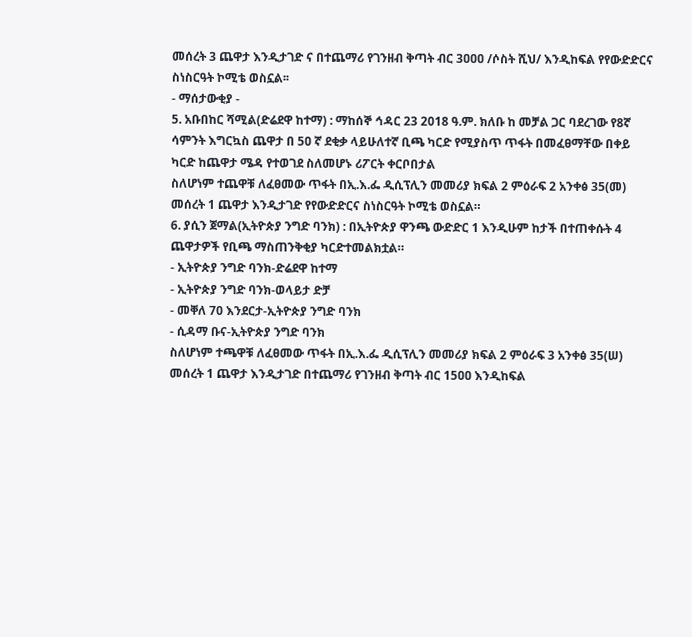መሰረት 3 ጨዋታ እንዲታገድ ና በተጨማሪ የገንዘብ ቅጣት ብር 3ዐዐዐ /ሶስት ሺህ/ እንዲከፍል የየውድድርና ስነስርዓት ኮሚቴ ወስኗል፡፡
- ማሰታውቂያ -
5. አቡበከር ሻሚል(ድሬደዋ ከተማ) : ማከሰኞ ኅዳር 23 2018 ዓ.ም. ክለቡ ከ መቻል ጋር ባደረገው የ8ኛ ሳምንት እግርኳስ ጨዋታ በ 5ዐ ኛ ደቂቃ ላይሁለተኛ ቢጫ ካርድ የሚያስጥ ጥፋት በመፈፀማቸው በቀይ ካርድ ከጨዋታ ሜዳ የተወገደ ስለመሆኑ ሪፖርት ቀርቦበታል
ስለሆነም ተጨዋቹ ለፈፀመው ጥፋት በኢ.እ.ፌ ዲሲፕሊን መመሪያ ክፍል 2 ምዕራፍ 2 አንቀፅ 35(መ) መሰረት 1 ጨዋታ እንዲታገድ የየውድድርና ስነስርዓት ኮሚቴ ወስኗል።
6. ያሲን ጀማል(ኢትዮጵያ ንግድ ባንክ) : በኢትዮጵያ ዋንጫ ውድድር 1 እንዲሁም ከታች በተጠቀሱት 4 ጨዋታዎች የቢጫ ማስጠንቅቂያ ካርድተመልክቷል።
- ኢትዮጵያ ንግድ ባንክ-ድሬደዋ ከተማ
- ኢትዮጵያ ንግድ ባንክ-ወላይታ ድቻ
- መቐለ 70 እንደርታ-ኢትዮጵያ ንግድ ባንክ
- ሲዳማ ቡና-ኢትዮጵያ ንግድ ባንክ
ስለሆነም ተጫዋቹ ለፈፀመው ጥፋት በኢ.እ.ፌ ዲሲፕሊን መመሪያ ክፍል 2 ምዕራፍ 3 አንቀፅ 35(ሠ) መሰረት 1 ጨዋታ እንዲታገድ በተጨማሪ የገንዘብ ቅጣት ብር 15ዐዐ እንዲከፍል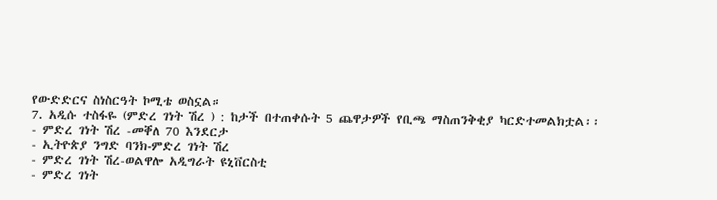የውድድርና ስነስርዓት ኮሚቴ ወስኗል።
7. አዲሱ ተስፋዬ (ምድረ ገነት ሽረ ) : ከታች በተጠቀሱት 5 ጨዋታዎች የቢጫ ማስጠንቅቂያ ካርድተመልክቷል፡፡
- ምድረ ገነት ሽረ -መቐለ 70 እንደርታ
- ኢትዮጵያ ንግድ ባንክ‐ምድረ ገነት ሽረ
- ምድረ ገነት ሽረ-ወልዋሎ አዲግራት ዩኒቨርስቲ
- ምድረ ገነት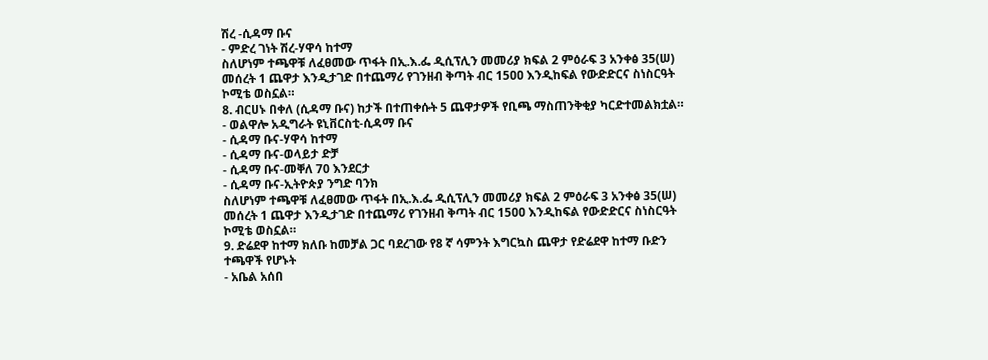ሽረ -ሲዳማ ቡና
- ምድረ ገነት ሽረ-ሃዋሳ ከተማ
ስለሆነም ተጫዋቹ ለፈፀመው ጥፋት በኢ.እ.ፌ ዲሲፕሊን መመሪያ ክፍል 2 ምዕራፍ 3 አንቀፅ 35(ሠ) መሰረት 1 ጨዋታ እንዲታገድ በተጨማሪ የገንዘብ ቅጣት ብር 15ዐዐ እንዲከፍል የውድድርና ስነስርዓት ኮሚቴ ወስኗል።
8. ብርሀኑ በቀለ (ሲዳማ ቡና) ከታች በተጠቀሱት 5 ጨዋታዎች የቢጫ ማስጠንቅቂያ ካርድተመልክቷል።
- ወልዋሎ አዲግራት ዩኒቨርስቲ-ሲዳማ ቡና
- ሲዳማ ቡና-ሃዋሳ ከተማ
- ሲዳማ ቡና-ወላይታ ድቻ
- ሲዳማ ቡና-መቐለ 70 እንደርታ
- ሲዳማ ቡና-ኢትዮጵያ ንግድ ባንክ
ስለሆነም ተጫዋቹ ለፈፀመው ጥፋት በኢ.እ.ፌ ዲሲፕሊን መመሪያ ክፍል 2 ምዕራፍ 3 አንቀፅ 35(ሠ) መሰረት 1 ጨዋታ እንዲታገድ በተጨማሪ የገንዘብ ቅጣት ብር 15ዐዐ እንዲከፍል የውድድርና ስነስርዓት ኮሚቴ ወስኗል።
9. ድሬደዋ ከተማ ክለቡ ከመቻል ጋር ባደረገው የ8 ኛ ሳምንት እግርኳስ ጨዋታ የድሬደዋ ከተማ ቡድን ተጫዋች የሆኑት
- አቤል አሰበ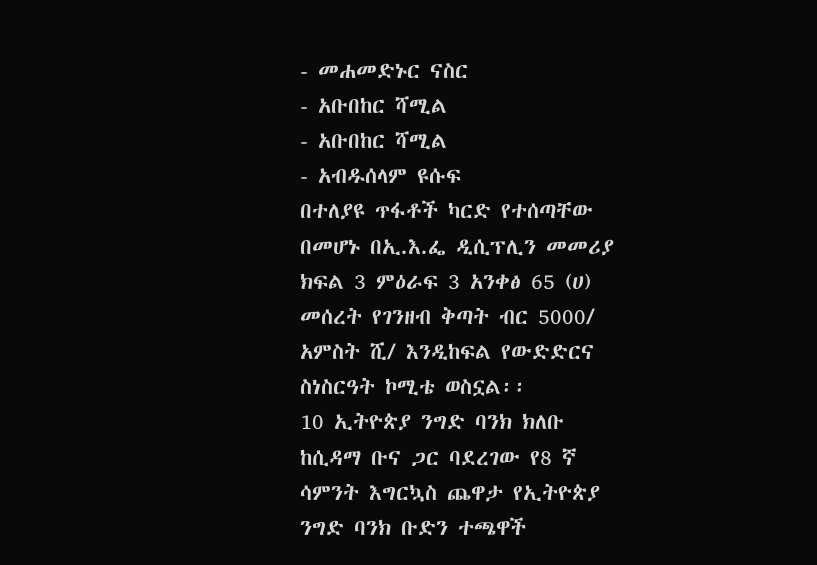- መሐመድኑር ናስር
- አቡበከር ሻሚል
- አቡበከር ሻሚል
- አብዱሰላም ዩሱፍ
በተለያዩ ጥፋቶች ካርድ የተሰጣቸው በመሆኑ በኢ.እ.ፌ ዲሲፕሊን መመሪያ ክፍል 3 ምዕራፍ 3 አንቀፅ 65 (ሀ) መሰረት የገንዘብ ቅጣት ብር 5000/ አምስት ሺ/ እንዲከፍል የውድድርና ስነስርዓት ኮሚቴ ወስኗል፡፡
10 ኢትዮጵያ ንግድ ባንክ ክለቡ ከሲዳማ ቡና ጋር ባደረገው የ8 ኛ ሳምንት እግርኳስ ጨዋታ የኢትዮጵያ ንግድ ባንክ ቡድን ተጫዋች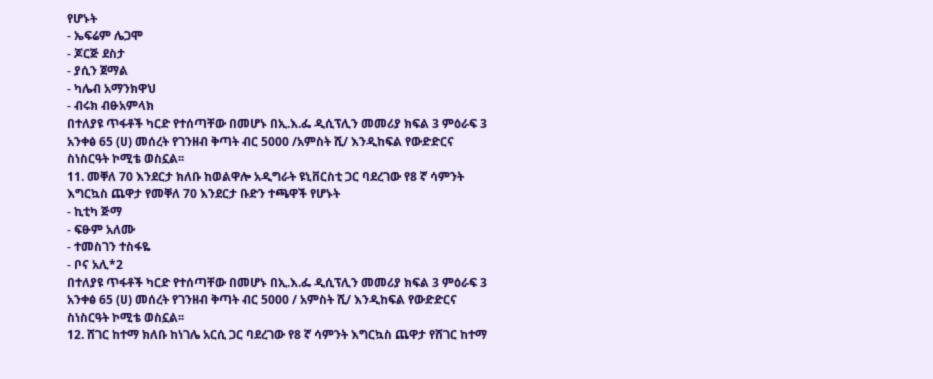የሆኑት
- ኤፍሬም ሌጋሞ
- ጆርጅ ደስታ
- ያሲን ጀማል
- ካሌብ አማንክዋህ
- ብሩክ ብፁአምላክ
በተለያዩ ጥፋቶች ካርድ የተሰጣቸው በመሆኑ በኢ.እ.ፌ ዲሲፕሊን መመሪያ ክፍል 3 ምዕራፍ 3 አንቀፅ 65 (ሀ) መሰረት የገንዘብ ቅጣት ብር 5000 /አምስት ሺ/ እንዲከፍል የውድድርና ስነስርዓት ኮሚቴ ወስኗል፡፡
11. መቐለ 70 እንደርታ ክለቡ ከወልዋሎ አዲግራት ዩኒቨርስቲ ጋር ባደረገው የ8 ኛ ሳምንት እግርኳስ ጨዋታ የመቐለ 70 እንደርታ ቡድን ተጫዋች የሆኑት
- ኪቲካ ጅማ
- ፍፁም አለሙ
- ተመስገን ተስፋዬ
- ቦና አሊ*2
በተለያዩ ጥፋቶች ካርድ የተሰጣቸው በመሆኑ በኢ.እ.ፌ ዲሲፕሊን መመሪያ ክፍል 3 ምዕራፍ 3 አንቀፅ 65 (ሀ) መሰረት የገንዘብ ቅጣት ብር 5000 / አምስት ሺ/ እንዲከፍል የውድድርና ስነስርዓት ኮሚቴ ወስኗል፡፡
12. ሸገር ከተማ ክለቡ ከነገሌ አርሲ ጋር ባደረገው የ8 ኛ ሳምንት እግርኳስ ጨዋታ የሸገር ከተማ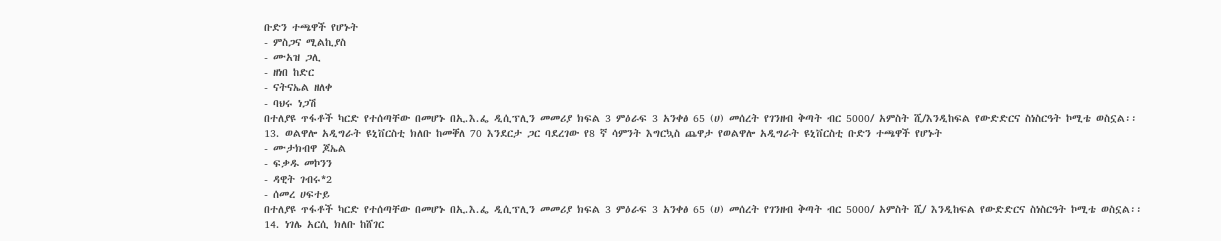ቡድን ተጫዋች የሆኑት
- ምስጋና ሚልኪያስ
- ሙአዝ ጋሊ
- ዘነበ ከድር
- ናትናኤል ዘለቀ
- ባህሩ ነጋሽ
በተለያዩ ጥፋቶች ካርድ የተሰጣቸው በመሆኑ በኢ.እ.ፌ ዲሲፕሊን መመሪያ ክፍል 3 ምዕራፍ 3 አንቀፅ 65 (ሀ) መሰረት የገንዘብ ቅጣት ብር 5000/ አምስት ሺ/እንዲከፍል የውድድርና ስነስርዓት ኮሚቴ ወስኗል፡፡
13. ወልዋሎ አዲግራት ዩኒቨርስቲ ክለቡ ከመቐለ 70 እንደርታ ጋር ባደረገው የ8 ኛ ሳምንት እግርኳስ ጨዋታ የወልዋሎ አዲግራት ዩኒቨርስቲ ቡድን ተጫዋች የሆኑት
- ሙታክብዋ ጆኤል
- ፍቃዱ መኮንን
- ዳዊት ገብሩ*2
- ሰመረ ሀፍተይ
በተለያዩ ጥፋቶች ካርድ የተሰጣቸው በመሆኑ በኢ.እ.ፌ ዲሲፕሊን መመሪያ ክፍል 3 ምዕራፍ 3 አንቀፅ 65 (ሀ) መሰረት የገንዘብ ቅጣት ብር 5000/ አምስት ሺ/ እንዲከፍል የውድድርና ስነስርዓት ኮሚቴ ወስኗል፡፡
14. ነገሌ አርሲ ክለቡ ከሸገር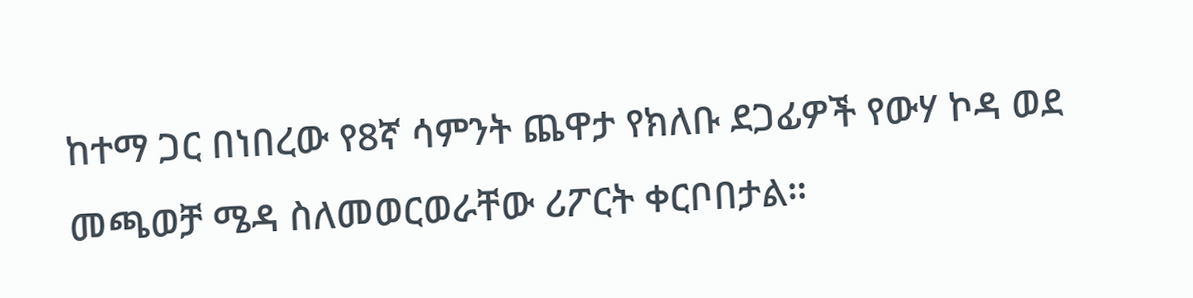ከተማ ጋር በነበረው የ8ኛ ሳምንት ጨዋታ የክለቡ ደጋፊዎች የውሃ ኮዳ ወደ መጫወቻ ሜዳ ስለመወርወራቸው ሪፖርት ቀርቦበታል።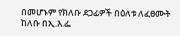በመሆኑም የክለቡ ደጋፊዎች በዕለቱ ለፈፀሙት ከለቡ በኢ.እ.ፌ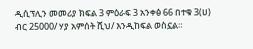ዲሲፕሊን መመሪያ ክፍል 3 ምዕራፍ 3 አንቀፅ 66 በተቁ 3(ሀ) ብር 25000/ ሃያ አምሰት ሺህ/ እንዲከፍል ወስኗል።